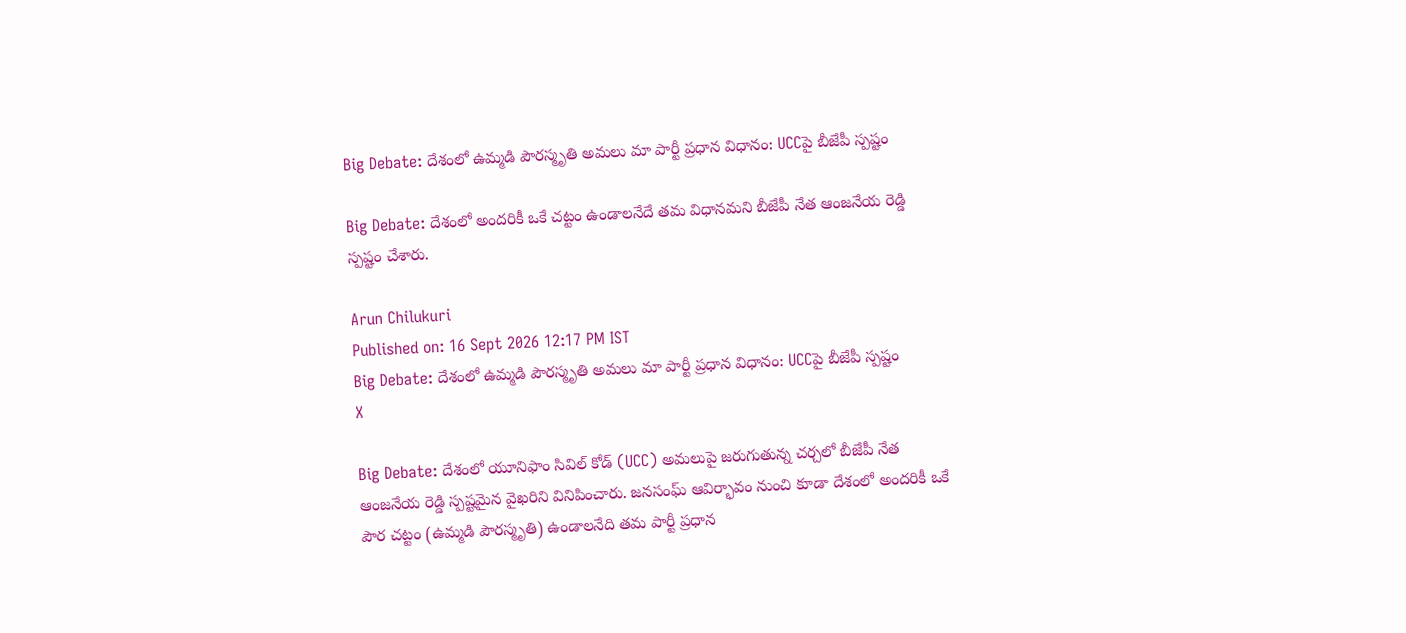Big Debate: దేశంలో ఉమ్మడి పౌరస్మృతి అమలు మా పార్టీ ప్రధాన విధానం: UCCపై బీజేపీ స్పష్టం

Big Debate: దేశంలో అందరికీ ఒకే చట్టం ఉండాలనేదే తమ విధానమని బీజేపీ నేత ఆంజనేయ రెడ్డి స్పష్టం చేశారు.

Arun Chilukuri
Published on: 16 Sept 2026 12:17 PM IST
Big Debate: దేశంలో ఉమ్మడి పౌరస్మృతి అమలు మా పార్టీ ప్రధాన విధానం: UCCపై బీజేపీ స్పష్టం
X

Big Debate: దేశంలో యూనిఫాం సివిల్ కోడ్ (UCC) అమలుపై జరుగుతున్న చర్చలో బీజేపీ నేత ఆంజనేయ రెడ్డి స్పష్టమైన వైఖరిని వినిపించారు. జనసంఘ్ ఆవిర్భావం నుంచి కూడా దేశంలో అందరికీ ఒకే పౌర చట్టం (ఉమ్మడి పౌరస్మృతి) ఉండాలనేది తమ పార్టీ ప్రధాన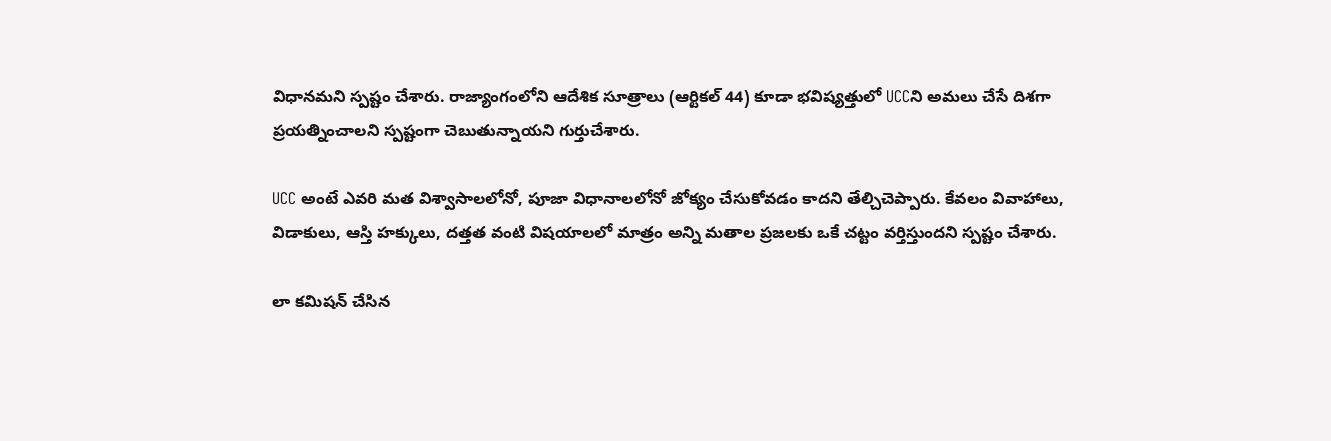విధానమని స్పష్టం చేశారు. రాజ్యాంగంలోని ఆదేశిక సూత్రాలు (ఆర్టికల్ 44) కూడా భవిష్యత్తులో UCCని అమలు చేసే దిశగా ప్రయత్నించాలని స్పష్టంగా చెబుతున్నాయని గుర్తుచేశారు.

UCC అంటే ఎవరి మత విశ్వాసాలలోనో, పూజా విధానాలలోనో జోక్యం చేసుకోవడం కాదని తేల్చిచెప్పారు. కేవలం వివాహాలు, విడాకులు, ఆస్తి హక్కులు, దత్తత వంటి విషయాలలో మాత్రం అన్ని మతాల ప్రజలకు ఒకే చట్టం వర్తిస్తుందని స్పష్టం చేశారు.

లా కమిషన్ చేసిన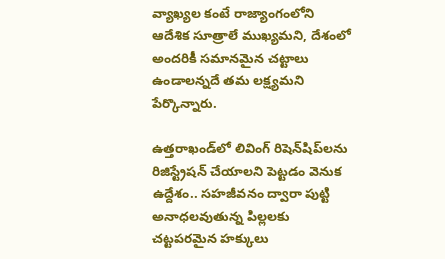వ్యాఖ్యల కంటే రాజ్యాంగంలోని ఆదేశిక సూత్రాలే ముఖ్యమని, దేశంలో అందరికీ సమానమైన చట్టాలు ఉండాలన్నదే తమ లక్ష్యమని పేర్కొన్నారు.

ఉత్తరాఖండ్‌లో లివింగ్ రిషెన్‌షిప్‌లను రిజిస్ట్రేషన్ చేయాలని పెట్టడం వెనుక ఉద్దేశం.. సహజీవనం ద్వారా పుట్టి అనాధలవుతున్న పిల్లలకు చట్టపరమైన హక్కులు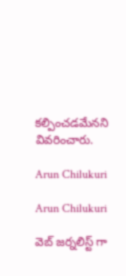కల్పించడమేనని వివరించారు.

Arun Chilukuri

Arun Chilukuri

వెబ్ జర్నలిస్ట్ గా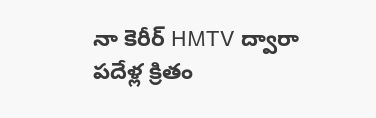నా కెరీర్ HMTV ద్వారా పదేళ్ల క్రితం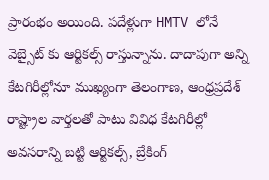ప్రారంభం అయింది. పదేళ్లుగా HMTV లోనే వెబ్సైట్ కు ఆర్టికల్స్ రాస్తున్నాను. దాదాపుగా అన్ని కేటగిరీల్లోనూ ముఖ్యంగా తెలంగాణ, ఆంధ్రప్రదేశ్ రాష్ట్రాల వార్తలతో పాటు వివిధ కేటగిరీల్లో అవసరాన్ని బట్టి ఆర్టికల్స్, బ్రేకింగ్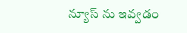న్యూస్ ను ఇవ్వడం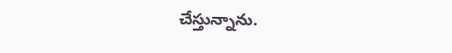చేస్తున్నాను.